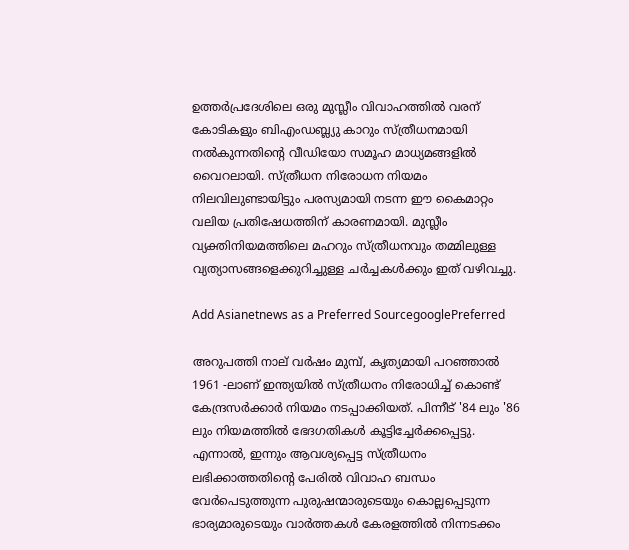ഉത്തർപ്രദേശിലെ ഒരു മുസ്ലീം വിവാഹത്തിൽ വരന് കോടികളും ബിഎംഡബ്ല്യു കാറും സ്ത്രീധനമായി നൽകുന്നതിന്‍റെ വീഡിയോ സമൂഹ മാധ്യമങ്ങളിൽ വൈറലായി. സ്ത്രീധന നിരോധന നിയമം നിലവിലുണ്ടായിട്ടും പരസ്യമായി നടന്ന ഈ കൈമാറ്റം വലിയ പ്രതിഷേധത്തിന് കാരണമായി. മുസ്ലീം വ്യക്തിനിയമത്തിലെ മഹറും സ്ത്രീധനവും തമ്മിലുള്ള വ്യത്യാസങ്ങളെക്കുറിച്ചുള്ള ചർച്ചകൾക്കും ഇത് വഴിവച്ചു.

Add Asianetnews as a Preferred SourcegooglePreferred

അറുപത്തി നാല് വർഷം മുമ്പ്, കൃത്യമായി പറഞ്ഞാൽ 1961 -ലാണ് ഇന്ത്യയിൽ സ്ത്രീധനം നിരോധിച്ച് കൊണ്ട് കേന്ദ്രസർക്കാർ നിയമം നടപ്പാക്കിയത്. പിന്നീട് '84 ലും '86 ലും നിയമത്തിൽ ഭേദഗതികൾ കൂട്ടിച്ചേർക്കപ്പെട്ടു. എന്നാൽ, ഇന്നും ആവശ്യപ്പെട്ട സ്ത്രീധനം ലഭിക്കാത്തതിന്‍റെ പേരിൽ വിവാഹ ബന്ധം വേർപെടുത്തുന്ന പുരുഷന്മാരുടെയും കൊല്ലപ്പെടുന്ന ഭാര്യമാരുടെയും വാർത്തകൾ കേരളത്തിൽ നിന്നടക്കം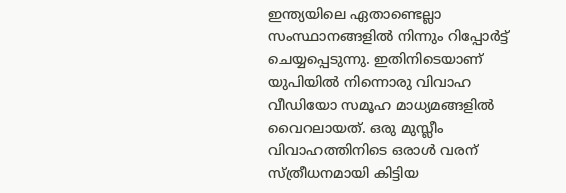ഇന്ത്യയിലെ ഏതാണ്ടെല്ലാ സംസ്ഥാനങ്ങളിൽ നിന്നും റിപ്പോർട്ട് ചെയ്യപ്പെടുന്നു. ഇതിനിടെയാണ് യുപിയിൽ നിന്നൊരു വിവാഹ വീഡിയോ സമൂഹ മാധ്യമങ്ങളിൽ വൈറലായത്. ഒരു മുസ്ലീം വിവാഹത്തിനിടെ ഒരാൾ വരന് സ്ത്രീധനമായി കിട്ടിയ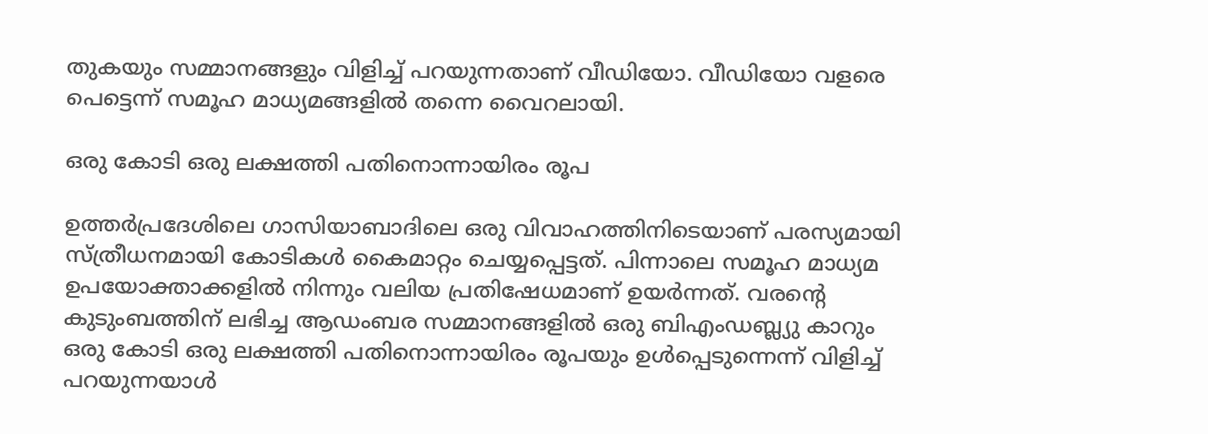തുകയും സമ്മാനങ്ങളും വിളിച്ച് പറയുന്നതാണ് വീഡിയോ. വീഡിയോ വളരെ പെട്ടെന്ന് സമൂഹ മാധ്യമങ്ങളിൽ തന്നെ വൈറലായി.

ഒരു കോടി ഒരു ലക്ഷത്തി പതിനൊന്നായിരം രൂപ

ഉത്തർപ്രദേശിലെ ഗാസിയാബാദിലെ ഒരു വിവാഹത്തിനിടെയാണ് പരസ്യമായി സ്ത്രീധനമായി കോടികൾ കൈമാറ്റം ചെയ്യപ്പെട്ടത്. പിന്നാലെ സമൂഹ മാധ്യമ ഉപയോക്താക്കളിൽ നിന്നും വലിയ പ്രതിഷേധമാണ് ഉയർന്നത്. വരന്‍റെ കുടുംബത്തിന് ലഭിച്ച ആഡംബര സമ്മാനങ്ങളിൽ ഒരു ബിഎംഡബ്ല്യു കാറും ഒരു കോടി ഒരു ലക്ഷത്തി പതിനൊന്നായിരം രൂപയും ഉൾപ്പെടുന്നെന്ന് വിളിച്ച് പറയുന്നയാൾ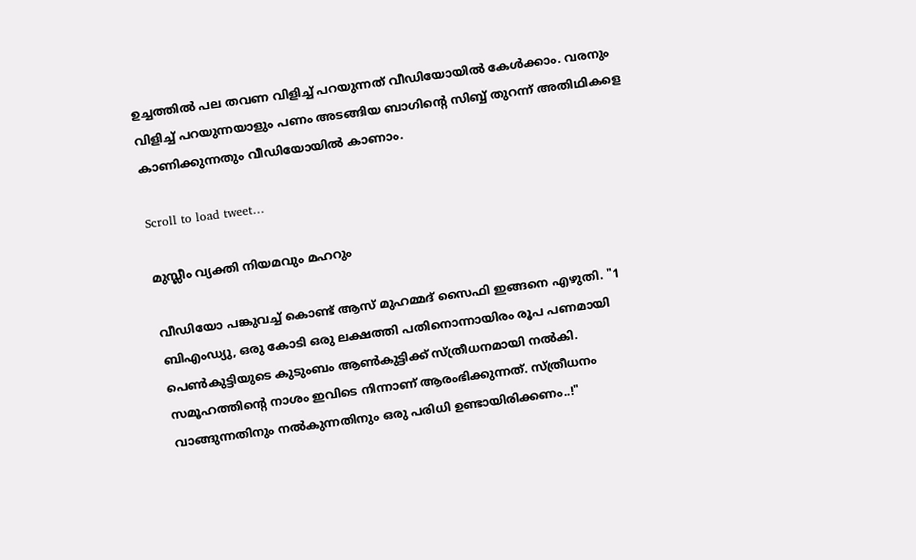ഉച്ചത്തിൽ പല തവണ വിളിച്ച് പറയുന്നത് വീഡിയോയിൽ കേൾക്കാം. വരനും വിളിച്ച് പറയുന്നയാളും പണം അടങ്ങിയ ബാഗിന്‍റെ സിബ്ബ് തുറന്ന് അതിഥികളെ കാണിക്കുന്നതും വീഡിയോയിൽ കാണാം.

Scroll to load tweet…

മുസ്ലീം വ്യക്തി നിയമവും മഹറും

വീഡിയോ പങ്കുവച്ച് കൊണ്ട് ആസ് മുഹമ്മദ് സൈഫി ഇങ്ങനെ എഴുതി. "1 ബിഎംഡ്യു, ഒരു കോടി ഒരു ലക്ഷത്തി പതിനൊന്നായിരം രൂപ പണമായി പെൺകുട്ടിയുടെ കുടുംബം ആൺകുട്ടിക്ക് സ്ത്രീധനമായി നൽകി. സമൂഹത്തിന്‍റെ നാശം ഇവിടെ നിന്നാണ് ആരംഭിക്കുന്നത്. സ്ത്രീധനം വാങ്ങുന്നതിനും നൽകുന്നതിനും ഒരു പരിധി ഉണ്ടായിരിക്കണം..!"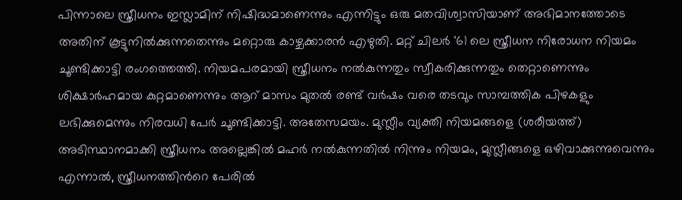പിന്നാലെ സ്ത്രീധനം ഇസ്ലാമിന് നിഷിദ്ധമാണെന്നും എന്നിട്ടും ഒരു മതവിശ്വാസിയാണ് അഭിമാനത്തോടെ അതിന് കൂട്ടുനിൽക്കുന്നതെന്നും മറ്റൊരു കാഴ്ചക്കാരൻ എഴുതി. മറ്റ് ചിലർ '61 ലെ സ്ത്രീധന നിരോധന നിയമം ചൂണ്ടിക്കാട്ടി രംഗത്തെത്തി. നിയമപരമായി സ്ത്രീധനം നൽകുന്നതും സ്വീകരിക്കുന്നതും തെറ്റാണെന്നും ശിക്ഷാർഹമായ കുറ്റമാണെന്നും ആറ് മാസം മുതൽ രണ്ട് വർഷം വരെ തടവും സാമ്പത്തിക പിഴകളും ലഭിക്കുമെന്നും നിരവധി പേർ ചൂണ്ടിക്കാട്ടി. അതേസമയം. മുസ്ലീം വ്യക്തി നിയമങ്ങളെ (ശരീയത്ത്) അടിസ്ഥാനമാക്കി സ്ത്രീധനം അല്ലെങ്കിൽ മഹർ നൽകുന്നതിൽ നിന്നും നിയമം, മുസ്ലീങ്ങളെ ഒഴിവാക്കുന്നുവെന്നും എന്നാൽ, സ്ത്രീധനത്തിന്‍റെ പേരിൽ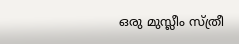ഒരു മുസ്ലീം സ്ത്രീ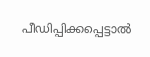പീഡിപ്പിക്കപ്പെട്ടാൽ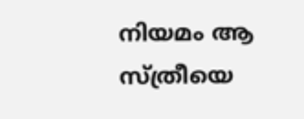നിയമം ആ സ്ത്രീയെ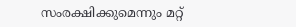സംരക്ഷിക്കുമെന്നും മറ്റ്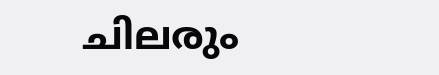ചില‍രും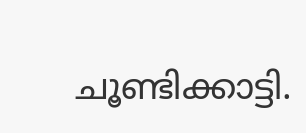ചൂണ്ടിക്കാട്ടി.